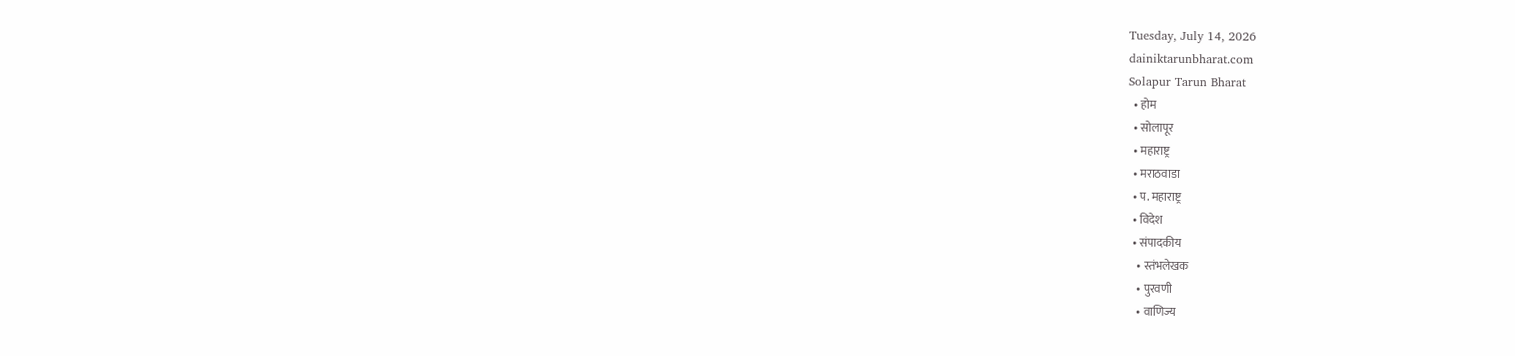Tuesday, July 14, 2026
dainiktarunbharat.com
Solapur Tarun Bharat
  • होम
  • सोलापूर
  • महाराष्ट्र
  • मराठवाडा
  • प. महाराष्ट्र
  • विदेश
  • संपादकीय
    • स्तंभलेखक
    • पुरवणी
    • वाणिज्य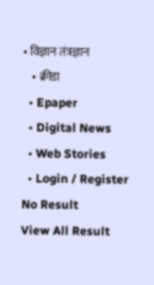• विज्ञान तंत्रज्ञान
    • क्रीडा
  • Epaper
  • Digital News
  • Web Stories
  • Login / Register
No Result
View All Result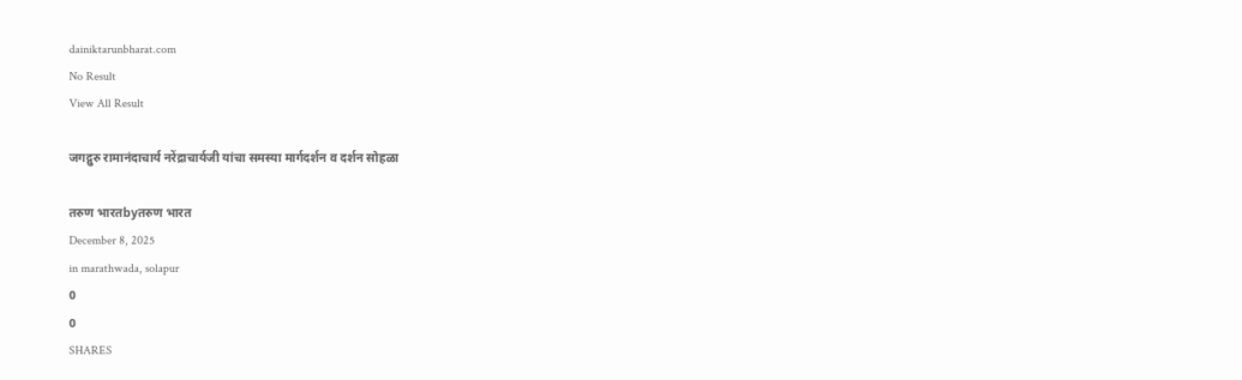dainiktarunbharat.com
No Result
View All Result

जगद्गुरु रामानंदाचार्य नरेंद्राचार्यजी यांचा समस्या मार्गदर्शन व दर्शन सोहळा

तरुण भारतbyतरुण भारत
December 8, 2025
in marathwada, solapur
0
0
SHARES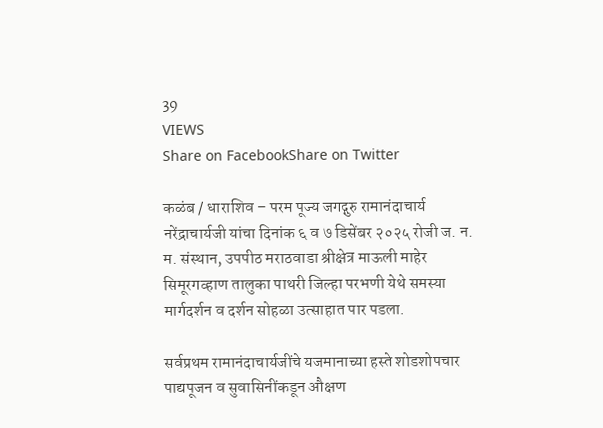39
VIEWS
Share on FacebookShare on Twitter

कळंब / धाराशिव – परम पूज्य जगद्गुरु रामानंदाचार्य नरेंद्राचार्यजी यांचा दिनांक ६ व ७ डिसेंबर २०२५ रोजी ज. न. म. संस्थान, उपपीठ मराठवाडा श्रीक्षेत्र माऊली माहेर सिमूरगव्हाण तालुका पाथरी जिल्हा परभणी येथे समस्या मार्गदर्शन व दर्शन सोहळा उत्साहात पार पडला.

सर्वप्रथम रामानंदाचार्यजींचे यजमानाच्या हस्ते शोडशोपचार पाद्यपूजन व सुवासिनींकडून औक्षण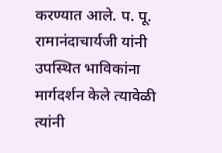करण्यात आले. प. पू. रामानंदाचार्यजी यांनी उपस्थित भाविकांना मार्गदर्शन केले त्यावेळी त्यांनी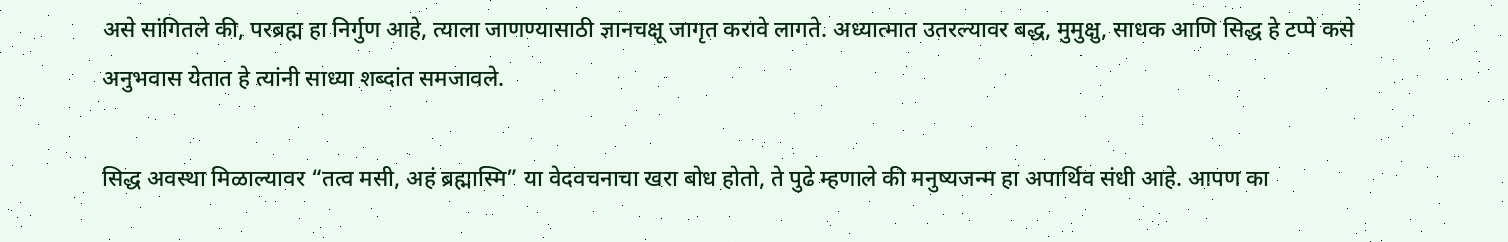असे सांगितले की, परब्रह्म हा निर्गुण आहे, त्याला जाणण्यासाठी ज्ञानचक्षू जागृत करावे लागते. अध्यात्मात उतरल्यावर बद्ध, मुमुक्षु, साधक आणि सिद्ध हे टप्पे कसे अनुभवास येतात हे त्यांनी साध्या शब्दांत समजावले.

सिद्ध अवस्था मिळाल्यावर “तत्व मसी, अहं ब्रह्मास्मि” या वेदवचनाचा खरा बोध होतो, ते पुढे म्हणाले की मनुष्यजन्म हा अपार्थिव संधी आहे. आपण का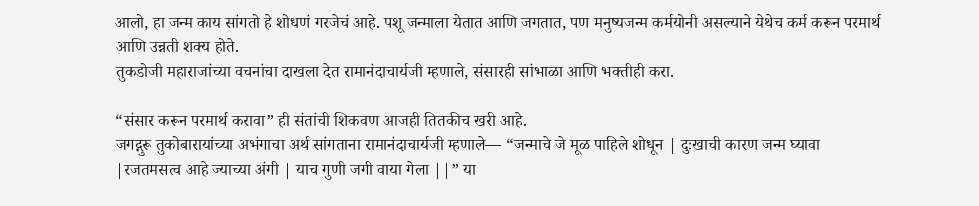आलो, हा जन्म काय सांगतो हे शोधणं गरजेचं आहे. पशू जन्माला येतात आणि जगतात, पण मनुष्यजन्म कर्मयोनी असल्याने येथेच कर्म करून परमार्थ आणि उन्नती शक्य होते.
तुकडोजी महाराजांच्या वचनांचा दाखला देत रामानंदाचार्यजी म्हणाले, संसारही सांभाळा आणि भक्तीही करा.

“संसार करून परमार्थ करावा” ही संतांची शिकवण आजही तितकीच खरी आहे.
जगद्गुरू तुकोबारायांच्या अभंगाचा अर्थ सांगताना रामानंदाचार्यजी म्हणाले— “जन्माचे जे मूळ पाहिले शोधून | दुःखाची कारण जन्म घ्यावा |रजतमसत्व आहे ज्याच्या अंगी | याच गुणी जगी वाया गेला ||” या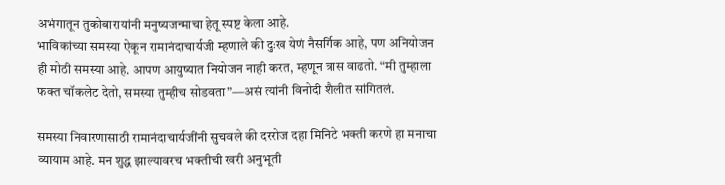अभंगातून तुकोबारायांनी मनुष्यजन्माचा हेतू स्पष्ट केला आहे.
भाविकांच्या समस्या ऐकून रामानंदाचार्यजी म्हणाले की दुःख येणं नैसर्गिक आहे, पण अनियोजन ही मोठी समस्या आहे. आपण आयुष्यात नियोजन नाही करत, म्हणून त्रास वाढतो. “मी तुम्हाला फक्त चॉकलेट देतो, समस्या तुम्हीच सोडवता”—असं त्यांनी विनोदी शैलीत सांगितलं.

समस्या निवारणासाठी रामानंदाचार्यजींनी सुचवले की दररोज दहा मिनिटे भक्ती करणे हा मनाचा व्यायाम आहे. मन शुद्ध झाल्यावरच भक्तीची खरी अनुभूती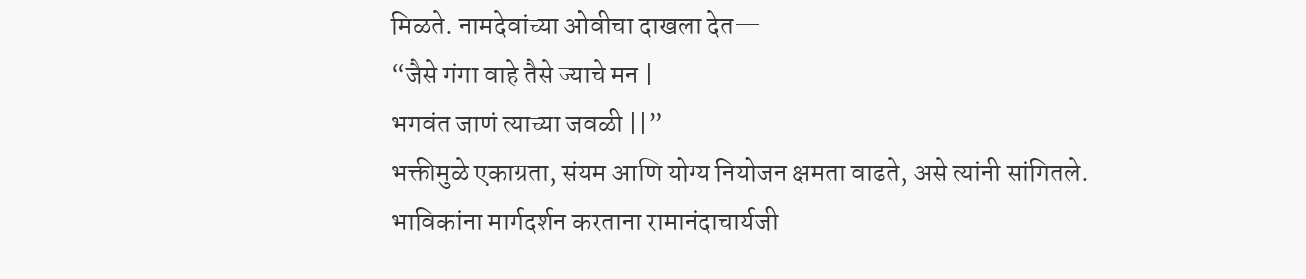मिळते. नामदेवांच्या ओवीचा दाखला देत—
“जैसे गंगा वाहे तैसे ज्याचे मन |
भगवंत जाणं त्याच्या जवळी ||”
भक्तीमुळे एकाग्रता, संयम आणि योग्य नियोजन क्षमता वाढते, असे त्यांनी सांगितले.
भाविकांना मार्गदर्शन करताना रामानंदाचार्यजी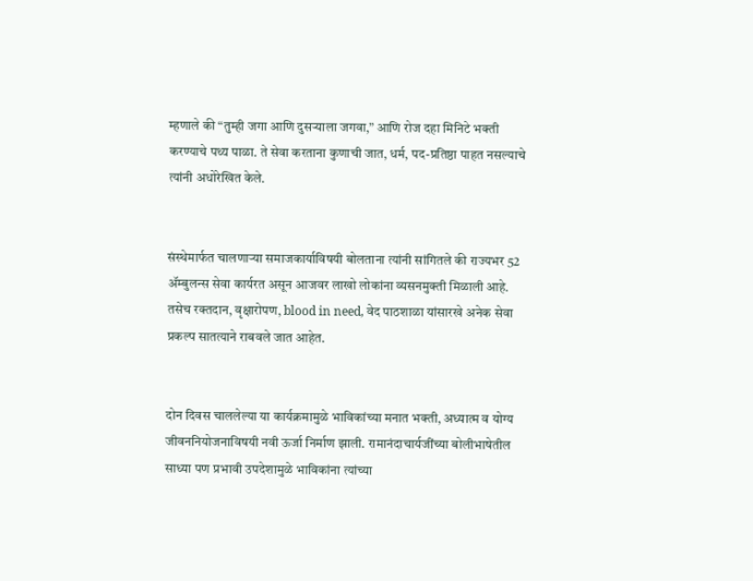म्हणाले की “तुम्ही जगा आणि दुसऱ्याला जगवा,” आणि रोज दहा मिनिटे भक्ती करण्याचे पथ्य पाळा. ते सेवा करताना कुणाची जात, धर्म, पद-प्रतिष्ठा पाहत नसल्याचे त्यांनी अधोरेखित केले.


संस्थेमार्फत चालणाऱ्या समाजकार्याविषयी बोलताना त्यांनी सांगितले की राज्यभर 52 ॲम्बुलन्स सेवा कार्यरत असून आजवर लाखो लोकांना व्यसनमुक्ती मिळाली आहे. तसेच रक्तदान, वृक्षारोपण, blood in need, वेद पाठशाळा यांसारखे अनेक सेवा प्रकल्प सातत्याने राबवले जात आहेत.


दोन दिवस चाललेल्या या कार्यक्रमामुळे भाविकांच्या मनात भक्ती, अध्यात्म व योग्य जीवननियोजनाविषयी नवी ऊर्जा निर्माण झाली. रामानंदाचार्यजींच्या बोलीभाषेतील साध्या पण प्रभावी उपदेशामुळे भाविकांना त्यांच्या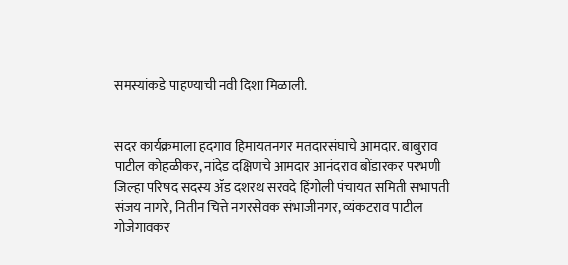समस्यांकडे पाहण्याची नवी दिशा मिळाली.


सदर कार्यक्रमाला हदगाव हिमायतनगर मतदारसंघाचे आमदार. बाबुराव पाटील कोहळीकर, नांदेड दक्षिणचे आमदार आनंदराव बोंडारकर परभणी जिल्हा परिषद सदस्य ॲड दशरथ सरवदे हिंगोली पंचायत समिती सभापती संजय नागरे, नितीन चित्ते नगरसेवक संभाजीनगर, व्यंकटराव पाटील गोजेगावकर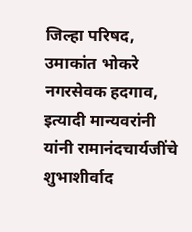जिल्हा परिषद, उमाकांत भोकरे नगरसेवक हदगाव, इत्यादी मान्यवरांनी यांनी रामानंदचार्यजींचे शुभाशीर्वाद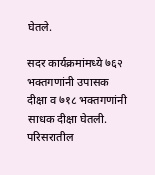घेतले.

सदर कार्यक्रमांमध्ये ७६२ भक्तगणांनी उपासक दीक्षा व ७१८ भक्तगणांनी साधक दीक्षा घेतली. परिसरातील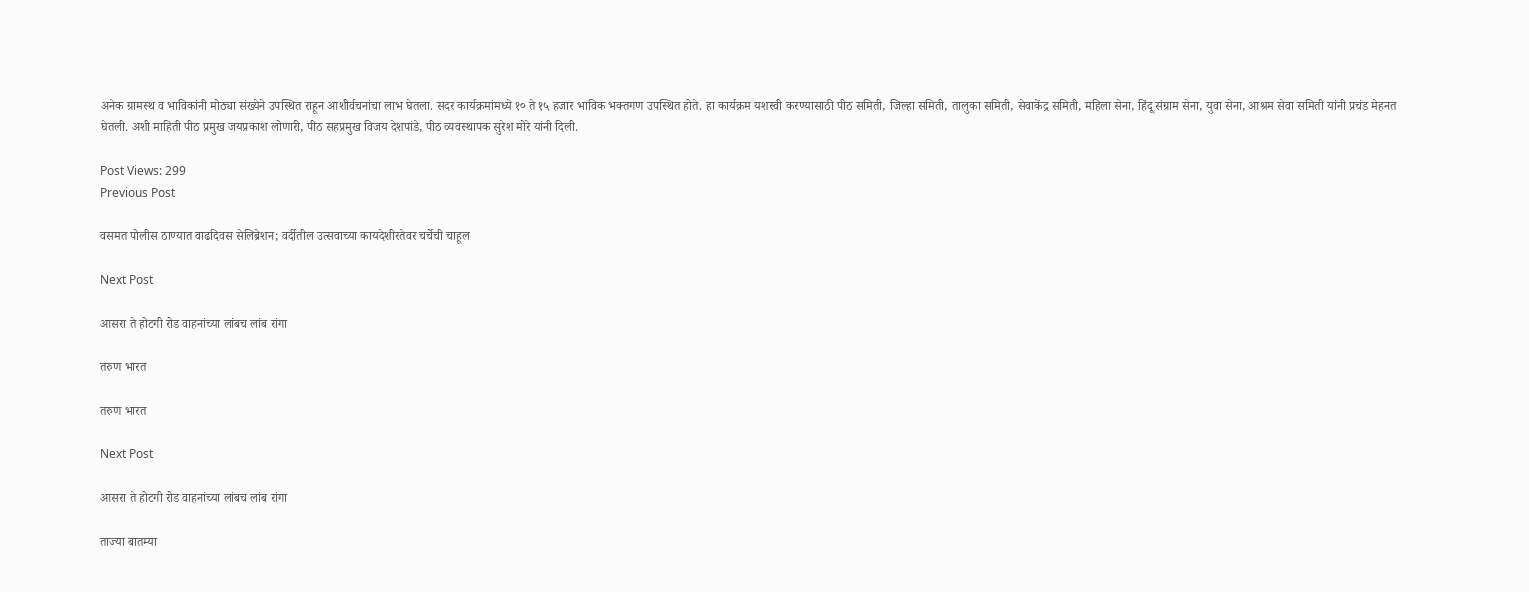अनेक ग्रामस्थ व भाविकांनी मोठ्या संख्येने उपस्थित राहून आशीर्वचनांचा लाभ घेतला. सदर कार्यक्रमांमध्ये १० ते १५ हजार भाविक भक्तगण उपस्थित होते. हा कार्यक्रम यशस्वी करण्यासाठी पीठ समिती, जिल्हा समिती, तालुका समिती, सेवाकेंद्र समिती, महिला सेना, हिंदू संग्राम सेना, युवा सेना, आश्रम सेवा समिती यांनी प्रचंड मेहनत घेतली. अशी माहिती पीठ प्रमुख जयप्रकाश लोणारी, पीठ सहप्रमुख विजय देशपांडे, पीठ व्यवस्थापक सुरेश मोरे यांनी दिली.

Post Views: 299
Previous Post

वसमत पोलीस ठाण्यात वाढदिवस सेलिब्रेशन; वर्दीतील उत्सवाच्या कायदेशीरतेवर चर्चेची चाहूल

Next Post

आसरा ते होटगी रोड वाहनांच्या लांबच लांब रांगा

तरुण भारत

तरुण भारत

Next Post

आसरा ते होटगी रोड वाहनांच्या लांबच लांब रांगा

ताज्या बातम्या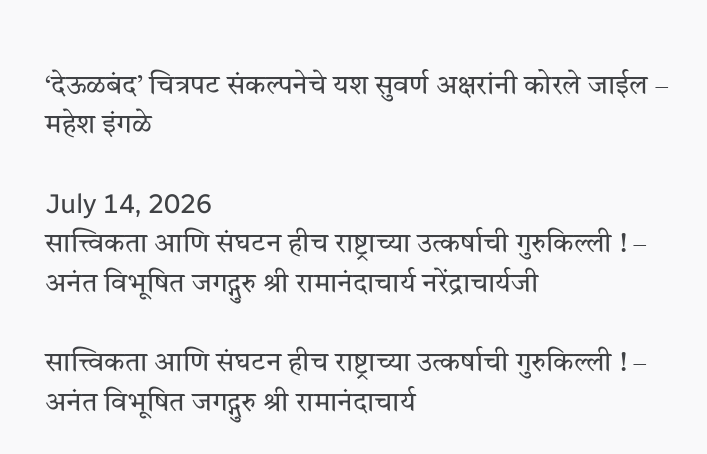‘देऊळबंद’ चित्रपट संकल्पनेचे यश सुवर्ण अक्षरांनी कोरले जाईल – महेश इंगळे

July 14, 2026
सात्त्विकता आणि संघटन हीच राष्ट्राच्या उत्कर्षाची गुरुकिल्ली ! – अनंत विभूषित जगद्गुरु श्री रामानंदाचार्य नरेंद्राचार्यजी

सात्त्विकता आणि संघटन हीच राष्ट्राच्या उत्कर्षाची गुरुकिल्ली ! – अनंत विभूषित जगद्गुरु श्री रामानंदाचार्य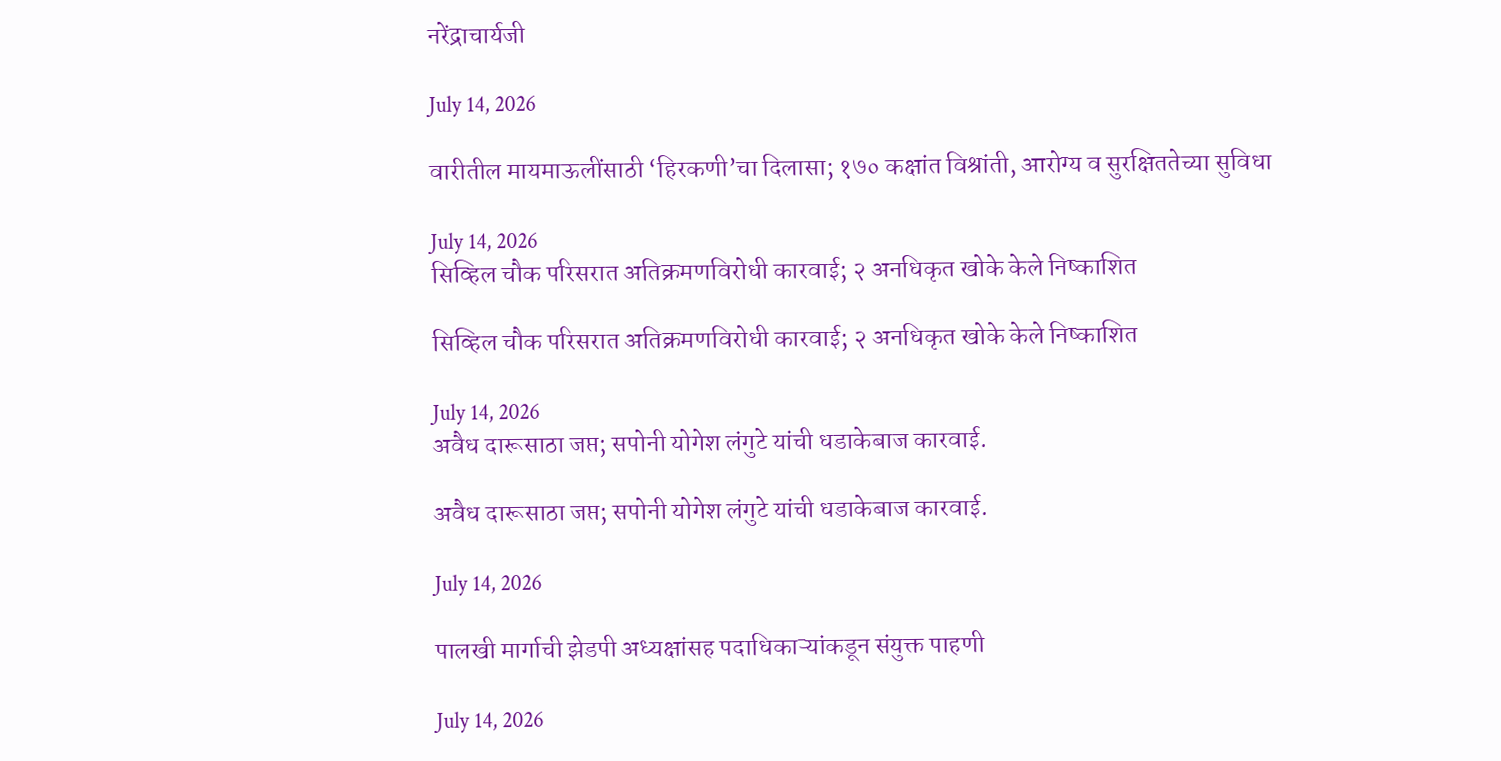नरेंद्राचार्यजी

July 14, 2026

वारीतील मायमाऊलींसाठी ‘हिरकणी’चा दिलासा; १७० कक्षांत विश्रांती, आरोग्य व सुरक्षिततेच्या सुविधा

July 14, 2026
सिव्हिल चौक परिसरात अतिक्रमणविरोधी कारवाई; २ अनधिकृत खोके केले निष्काशित

सिव्हिल चौक परिसरात अतिक्रमणविरोधी कारवाई; २ अनधिकृत खोके केले निष्काशित

July 14, 2026
अवैध दारूसाठा जप्त; सपोनी योगेश लंगुटे यांची धडाकेबाज कारवाई.

अवैध दारूसाठा जप्त; सपोनी योगेश लंगुटे यांची धडाकेबाज कारवाई.

July 14, 2026

पालखी मार्गाची झेडपी अध्यक्षांसह पदाधिकाऱ्यांकडून संयुक्त पाहणी

July 14, 2026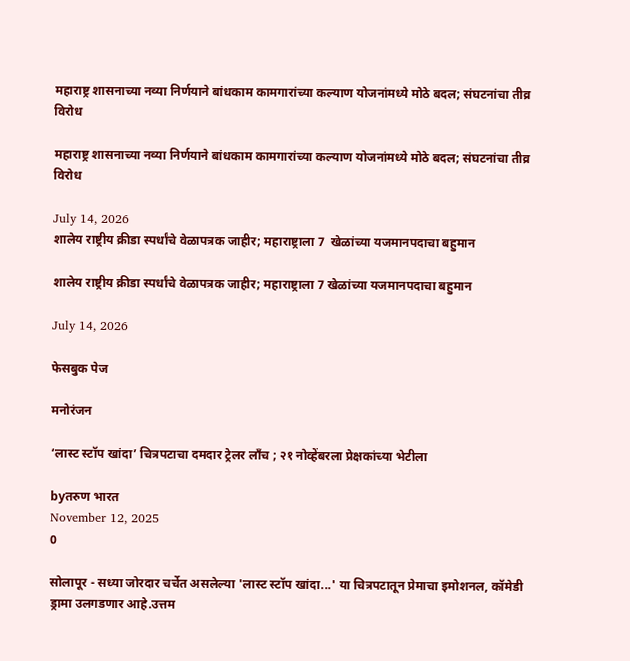महाराष्ट्र शासनाच्या नव्या निर्णयाने बांधकाम कामगारांच्या कल्याण योजनांमध्ये मोठे बदल; संघटनांचा तीव्र विरोध

महाराष्ट्र शासनाच्या नव्या निर्णयाने बांधकाम कामगारांच्या कल्याण योजनांमध्ये मोठे बदल; संघटनांचा तीव्र विरोध

July 14, 2026
शालेय राष्ट्रीय क्रीडा स्पर्धांचे वेळापत्रक जाहीर; महाराष्ट्राला 7  खेळांच्या यजमानपदाचा बहुमान

शालेय राष्ट्रीय क्रीडा स्पर्धांचे वेळापत्रक जाहीर; महाराष्ट्राला 7 खेळांच्या यजमानपदाचा बहुमान

July 14, 2026

फेसबुक पेज

मनोरंजन

‘लास्ट स्टॉप खांदा’ चित्रपटाचा दमदार ट्रेलर लाँच ; २१ नोव्हेंबरला प्रेक्षकांच्या भेटीला

byतरुण भारत
November 12, 2025
0

सोलापूर - सध्या जोरदार चर्चेत असलेल्या 'लास्ट स्टॉप खांदा...' या चित्रपटातून प्रेमाचा इमोशनल, कॉमेडी ड्रामा उलगडणार आहे.उत्तम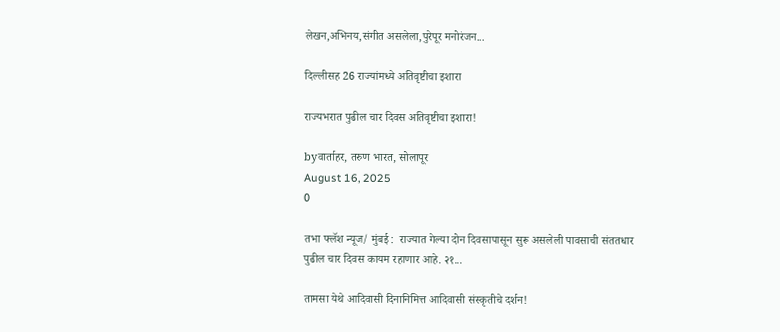लेखन,अभिनय,संगीत असलेला,पुरेपूर मनोरंजन...

दिल्लीसह 26 राज्यांमध्ये अतिवृष्टीचा इशारा

राज्यभरात पुढील चार दिवस अतिवृष्टीचा इशारा!

byवार्ताहर, तरुण भारत, सोलापूर
August 16, 2025
0

तभा फ्लॅश न्यूज/ मुंबई :  राज्यात गेल्या दोन दिवसापासून सुरू असलेली पावसाची संततधार  पुढील चार दिवस कायम रहाणार आहे. २१...

तामसा येथे आदिवासी दिनानिमित्त आदिवासी संस्कृतीचे दर्शन!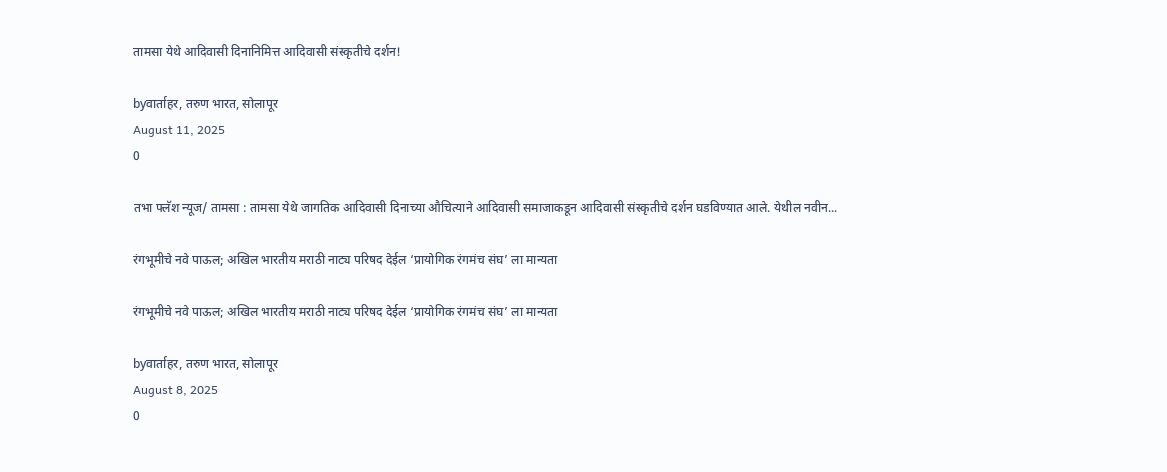तामसा येथे आदिवासी दिनानिमित्त आदिवासी संस्कृतीचे दर्शन!

byवार्ताहर, तरुण भारत, सोलापूर
August 11, 2025
0

तभा फ्लॅश न्यूज/ तामसा : तामसा येथे जागतिक आदिवासी दिनाच्या औचित्याने आदिवासी समाजाकडून आदिवासी संस्कृतीचे दर्शन घडविण्यात आले. येथील नवीन...

रंगभूमीचे नवे पाऊल; अखिल भारतीय मराठी नाट्य परिषद देईल ‘प्रायोगिक रंगमंच संघ’ ला मान्यता

रंगभूमीचे नवे पाऊल; अखिल भारतीय मराठी नाट्य परिषद देईल ‘प्रायोगिक रंगमंच संघ’ ला मान्यता

byवार्ताहर, तरुण भारत, सोलापूर
August 8, 2025
0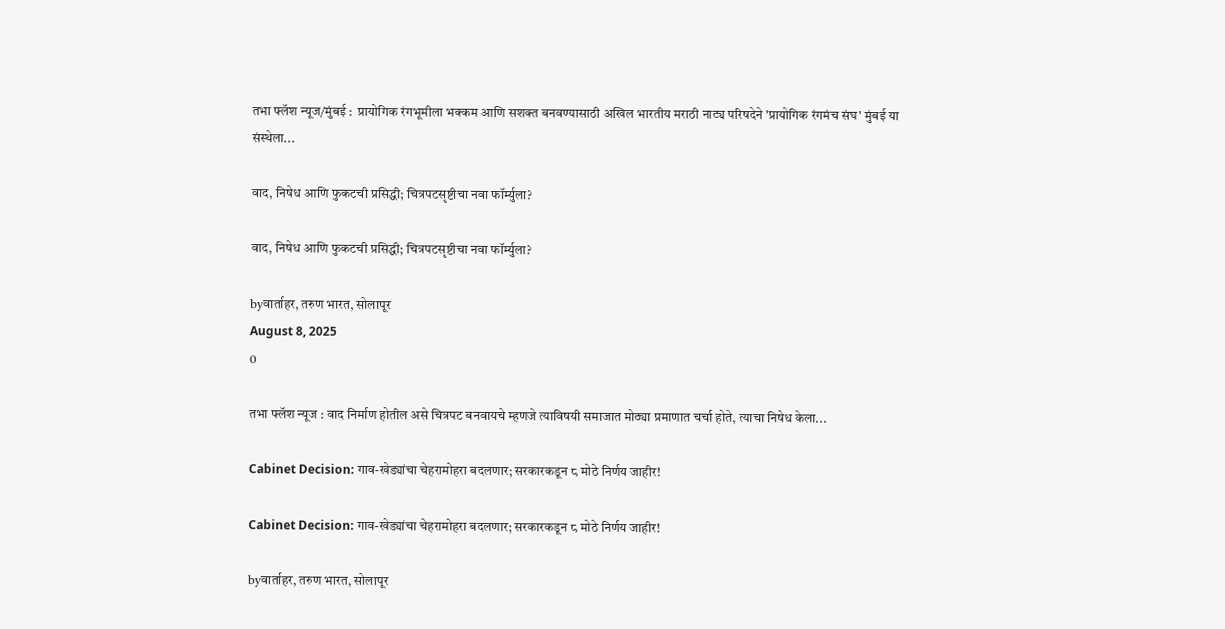तभा फ्लॅश न्यूज/मुंबई :  प्रायोगिक रंगभूमीला भक्कम आणि सशक्त बनवण्यासाठी अखिल भारतीय मराठी नाट्य परिषदेने 'प्रायोगिक रंगमंच संघ' मुंबई या संस्थेला...

वाद, निषेध आणि फुकटची प्रसिद्धी; चित्रपटसृष्टीचा नवा फॉर्म्युला?

वाद, निषेध आणि फुकटची प्रसिद्धी; चित्रपटसृष्टीचा नवा फॉर्म्युला?

byवार्ताहर, तरुण भारत, सोलापूर
August 8, 2025
0

तभा फ्लॅश न्यूज : वाद निर्माण होतील असे चित्रपट बनवायचे म्हणजे त्याविषयी समाजात मोठ्या प्रमाणात चर्चा होते, त्याचा निषेध केला...

Cabinet Decision: गाव-खेड्यांचा चेहरामोहरा बदलणार; सरकारकडून ८ मोठे निर्णय जाहीर!

Cabinet Decision: गाव-खेड्यांचा चेहरामोहरा बदलणार; सरकारकडून ८ मोठे निर्णय जाहीर!

byवार्ताहर, तरुण भारत, सोलापूर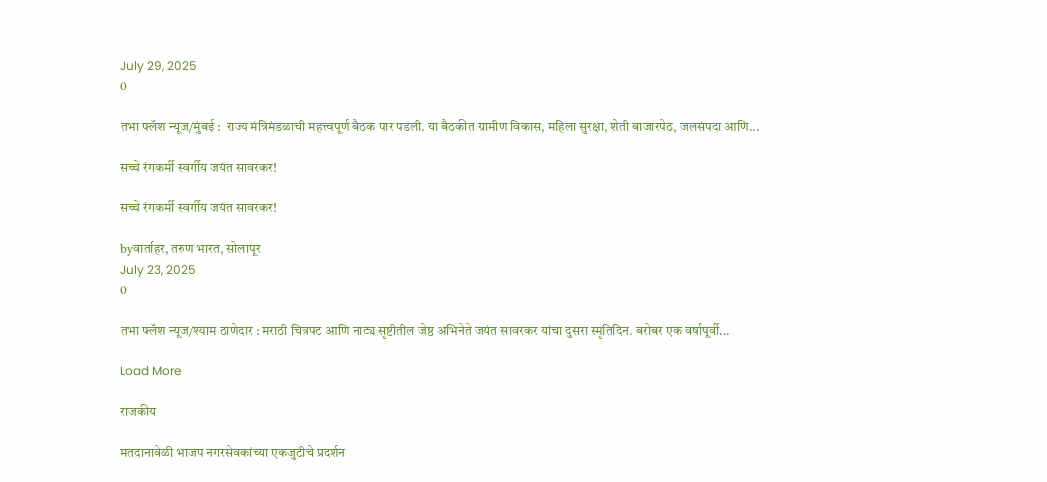July 29, 2025
0

तभा फ्लॅश न्यूज/मुंबई :  राज्य मंत्रिमंडळाची महत्त्वपूर्ण बैठक पार पडली. या बैठकीत ग्रामीण विकास, महिला सुरक्षा, शेती बाजारपेठ, जलसंपदा आणि...

सच्चे रंगकर्मी स्वर्गीय जयंत सावरकर!

सच्चे रंगकर्मी स्वर्गीय जयंत सावरकर!

byवार्ताहर, तरुण भारत, सोलापूर
July 23, 2025
0

तभा फ्लॅश न्यूज/श्याम ठाणेदार : मराठी चित्रपट आणि नाट्य सृष्टीतील जेष्ठ अभिनेते जयंत सावरकर यांचा दुसरा स्मृतिदिन. बरोबर एक वर्षापूर्वी...

Load More

राजकीय

मतदानावेळी भाजप नगरसेवकांच्या एकजुटीचे प्रदर्शन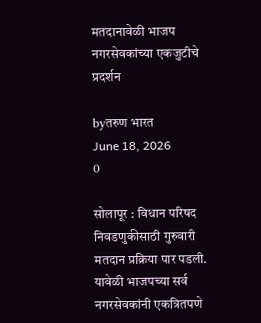मतदानावेळी भाजप नगरसेवकांच्या एकजुटीचे प्रदर्शन

byतरुण भारत
June 18, 2026
0

सोलापूर : विधान परिषद निवडणुकीसाठी गुरुवारी मतदान प्रक्रिया पार पडली. यावेळी भाजपच्या सर्व नगरसेवकांनी एकत्रितपणे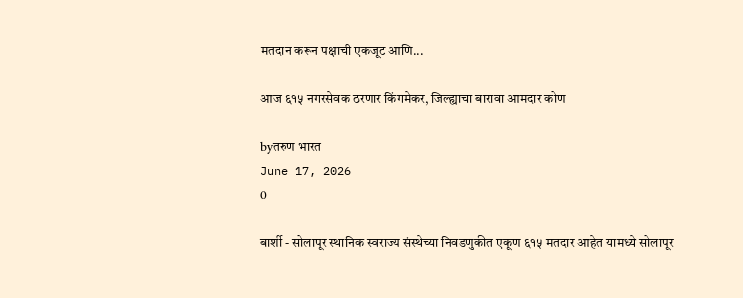मतदान करून पक्षाची एकजूट आणि...

आज ६१५ नगरसेवक ठरणार किंगमेकर, जिल्ह्याचा बारावा आमदार कोण

byतरुण भारत
June 17, 2026
0

बार्शी - सोलापूर स्थानिक स्वराज्य संस्थेच्या निवडणुकीत एकूण ६१५ मतदार आहेत यामध्ये सोलापूर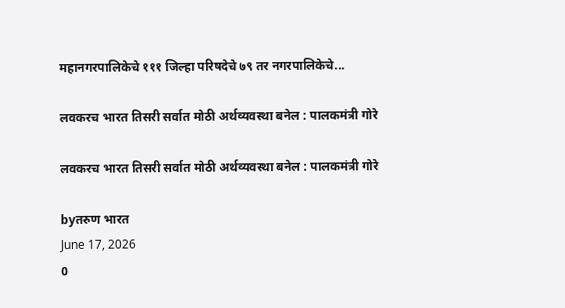महानगरपालिकेचे १११ जिल्हा परिषदेचे ७९ तर नगरपालिकेचे...

लवकरच भारत तिसरी सर्वात मोठी अर्थव्यवस्था बनेल : पालकमंत्री गोरे

लवकरच भारत तिसरी सर्वात मोठी अर्थव्यवस्था बनेल : पालकमंत्री गोरे

byतरुण भारत
June 17, 2026
0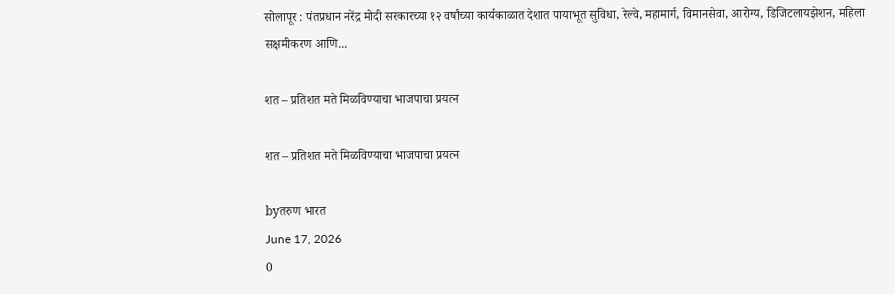सोलापूर : पंतप्रधान नरेंद्र मोदी सरकारच्या १२ वर्षांच्या कार्यकाळात देशात पायाभूत सुविधा, रेल्वे, महामार्ग, विमानसेवा, आरोग्य, डिजिटलायझेशन, महिला सक्षमीकरण आणि...

शत – प्रतिशत मते मिळविण्याचा भाजपाचा प्रयत्न

शत – प्रतिशत मते मिळविण्याचा भाजपाचा प्रयत्न

byतरुण भारत
June 17, 2026
0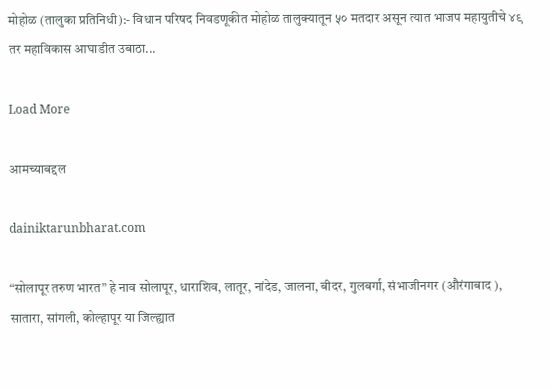मोहोळ (तालुका प्रतिनिधी):- विधान परिषद निवडणूकीत मोहोळ तालुक्यातून ५० मतदार असून त्यात भाजप महायुतीचे ४९ तर महाविकास आघाडीत उबाठा...

Load More

आमच्याबद्दल

dainiktarunbharat.com

“सोलापूर तरुण भारत” हे नाव सोलापूर, धाराशिव, लातूर, नांदेड, जालना, बीदर, गुलबर्गा, संभाजीनगर (औरंगाबाद ), सातारा, सांगली, कोल्हापूर या जिल्ह्यात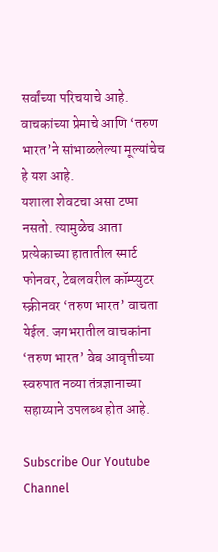सर्वांच्या परिचयाचे आहे. वाचकांच्या प्रेमाचे आणि ‘तरुण भारत’ने सांभाळलेल्या मूल्यांचेच हे यश आहे.
यशाला शेवटचा असा टप्पा नसतो. त्यामुळेच आता प्रत्येकाच्या हातातील स्मार्ट फोनवर, टेबलवरील कॉम्प्युटर स्क्रीनवर ‘तरुण भारत’ वाचता येईल. जगभरातील वाचकांना ‘तरुण भारत’ वेब आवृत्तीच्या स्वरुपात नव्या तंत्रज्ञानाच्या सहाय्याने उपलब्ध होत आहे.

Subscribe Our Youtube Channel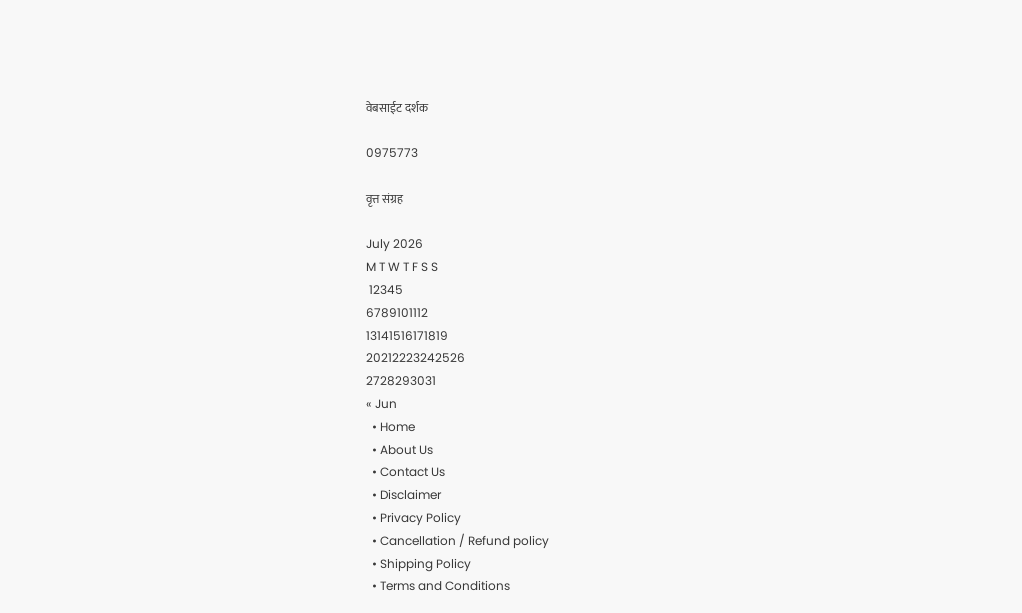वेबसाईट दर्शक

0975773

वृत्त संग्रह

July 2026
M T W T F S S
 12345
6789101112
13141516171819
20212223242526
2728293031
« Jun
  • Home
  • About Us
  • Contact Us
  • Disclaimer
  • Privacy Policy
  • Cancellation / Refund policy
  • Shipping Policy
  • Terms and Conditions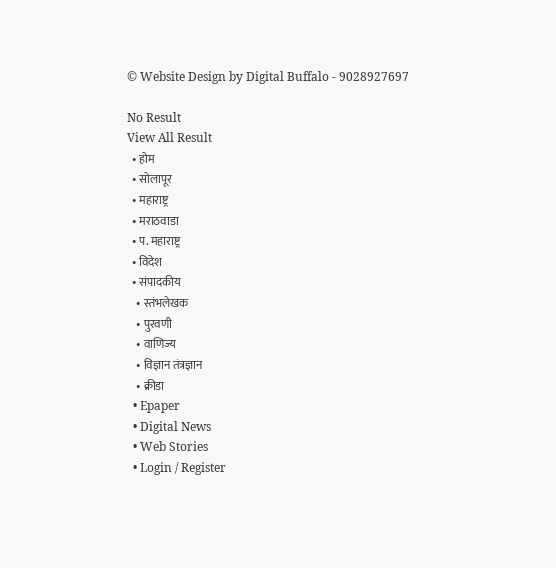© Website Design by Digital Buffalo - 9028927697

No Result
View All Result
  • होम
  • सोलापूर
  • महाराष्ट्र
  • मराठवाडा
  • प. महाराष्ट्र
  • विदेश
  • संपादकीय
    • स्तंभलेखक
    • पुरवणी
    • वाणिज्य
    • विज्ञान तंत्रज्ञान
    • क्रीडा
  • Epaper
  • Digital News
  • Web Stories
  • Login / Register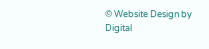© Website Design by Digital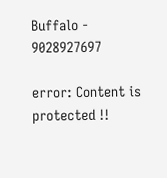Buffalo - 9028927697

error: Content is protected !!